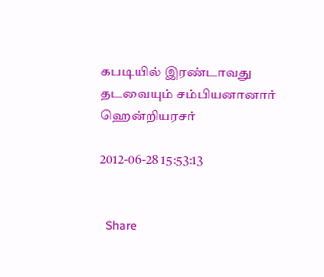கபடியில் இரண்டாவது தடவையும் சம்பியனானார் ஹென்றியரசர்

2012-06-28 15:53:13


  Share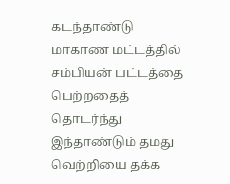கடந்தாண்டு மாகாண மட்டத்தில் சம்பியன் பட்டத்தை பெற்றதைத் தொடர்ந்து இந்தாண்டும் தமது வெற்றியை தக்க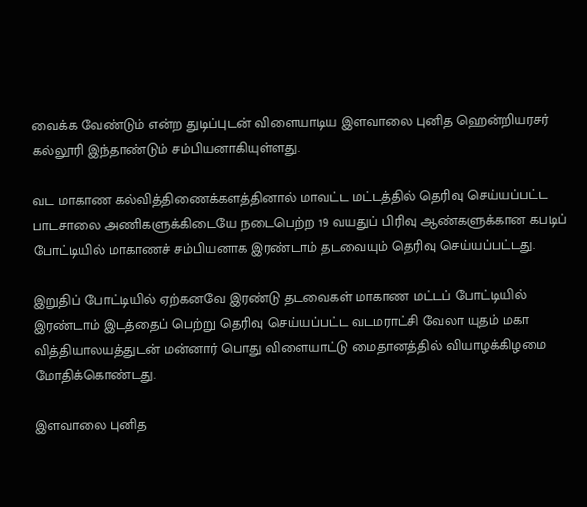வைக்க வேண்டும் என்ற துடிப்புடன் விளையாடிய இளவாலை புனித ஹென்றியரசர் கல்லூரி இந்தாண்டும் சம்பியனாகியுள்ளது.

வட மாகாண கல்வித்திணைக்களத்தினால் மாவட்ட மட்டத்தில் தெரிவு செய்யப்பட்ட பாடசாலை அணிகளுக்கிடையே நடைபெற்ற 19 வயதுப் பிரிவு ஆண்களுக்கான கபடிப் போட்டியில் மாகாணச் சம்பியனாக இரண்டாம் தடவையும் தெரிவு செய்யப்பட்டது.

இறுதிப் போட்டியில் ஏற்கனவே இரண்டு தடவைகள் மாகாண மட்டப் போட்டியில் இரண்டாம் இடத்தைப் பெற்று தெரிவு செய்யப்பட்ட வடமராட்சி வேலா யுதம் மகா வித்தியாலயத்துடன் மன்னார் பொது விளையாட்டு மைதானத்தில் வியாழக்கிழமை மோதிக்கொண்டது.

இளவாலை புனித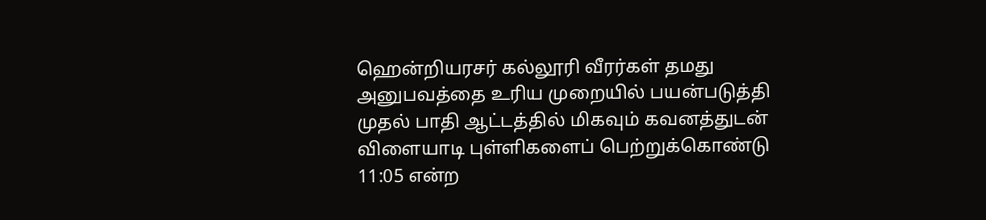ஹென்றியரசர் கல்லூரி வீரர்கள் தமது அனுபவத்தை உரிய முறையில் பயன்படுத்தி முதல் பாதி ஆட்டத்தில் மிகவும் கவனத்துடன் விளையாடி புள்ளிகளைப் பெற்றுக்கொண்டு 11:05 என்ற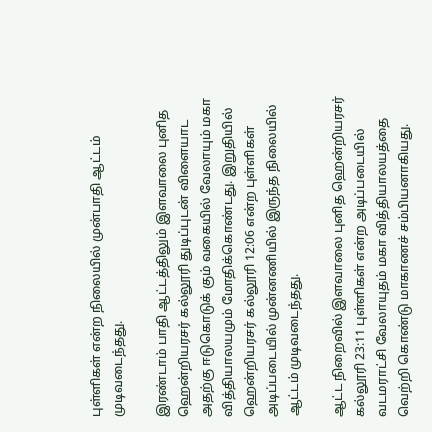புள்ளிகள் என்ற நிலையில் முன்பாதி ஆட்டம் முடிவடைந்தது.

இரண்டாம் பாதி ஆட்டத்திலும் இளவாலை புனித ஹென்றியரசர் கல்லூரி துடிப்புடன் விளையாட அதற்கு ஈடுகொடுக் கும் வகையில் வேலாயும் மகா வித்தியாலயமும் மோதிக்கொண்டது. இறுதியில் ஹென்றியரசர் கல்லூரி 12:06 என்ற புள்ளிகள் அடிப்படையில் முன்னணியில் இருந்த நிலையில் ஆட்டம் முடிவடைந்தது.

ஆட்ட நிறைவில் இளவாலை புனித ஹென்றியரசர் கல்லூரி 23:11 புள்ளிகள் என்ற அடிப்படையில் வடமராட்சி வேலாயுதம் மகா வித்தியாலயத்தை வெற்றி கொண்டு மாகாணச் சம்பியனாகியது.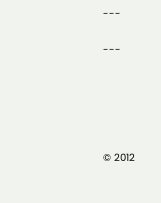---

---





© 2012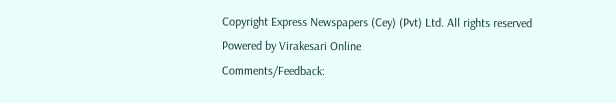Copyright Express Newspapers (Cey) (Pvt) Ltd. All rights reserved
Powered by Virakesari Online
Comments/Feedback: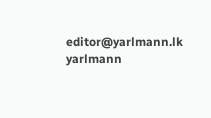editor@yarlmann.lk
yarlmann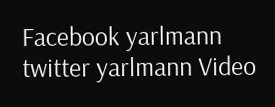Facebook yarlmann twitter yarlmann Video